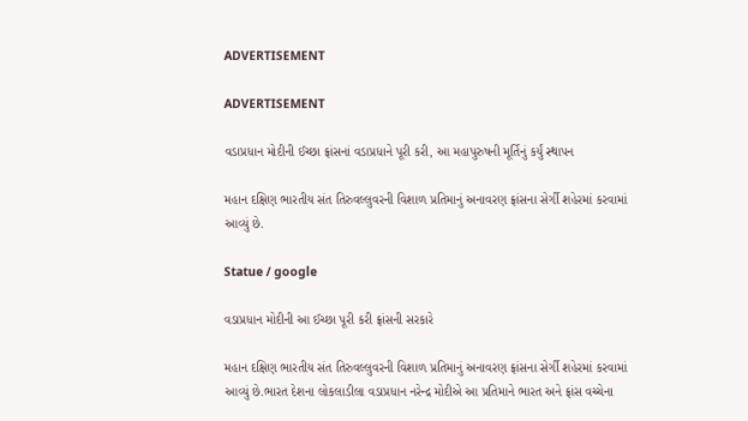ADVERTISEMENT

ADVERTISEMENT

વડાપ્રધાન મોદીની ઈચ્છા ફ્રાંસનાં વડાપ્રધાને પૂરી કરી, આ મહાપુરુષની મૂર્તિનું કર્યું સ્થાપન

મહાન દક્ષિણ ભારતીય સંત તિરુવલ્લુવરની વિશાળ પ્રતિમાનું અનાવરણ ફ્રાંસના સેર્ગી શહેરમાં કરવામાં આવ્યું છે.

Statue / google

વડાપ્રધાન મોદીની આ ઈચ્છા પૂરી કરી ફ્રાંસની સરકારે

મહાન દક્ષિણ ભારતીય સંત તિરુવલ્લુવરની વિશાળ પ્રતિમાનું અનાવરણ ફ્રાંસના સેર્ગી શહેરમાં કરવામાં આવ્યું છે.ભારત દેશના લોકલાડીલા વડાપ્રધાન નરેન્દ્ર મોદીએ આ પ્રતિમાને ભારત અને ફ્રાંસ વચ્ચેના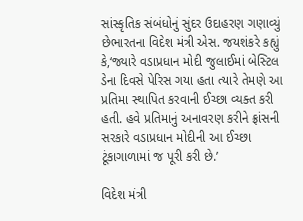સાંસ્કૃતિક સંબંધોનું સુંદર ઉદાહરણ ગણાવ્યું છેભારતના વિદેશ મંત્રી એસ. જયશંકરે કહ્યું કે,‘જ્યારે વડાપ્રધાન મોદી જુલાઈમાં બેસ્ટિલ ડેના દિવસે પેરિસ ગયા હતા ત્યારે તેમણે આ પ્રતિમા સ્થાપિત કરવાની ઈચ્છા વ્યક્ત કરી હતી. હવે પ્રતિમાનું અનાવરણ કરીને ફ્રાંસની સરકારે વડાપ્રધાન મોદીની આ ઈચ્છા ટૂંકાગાળામાં જ પૂરી કરી છે.’

વિદેશ મંત્રી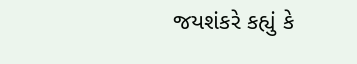જયશંકરે કહ્યું કે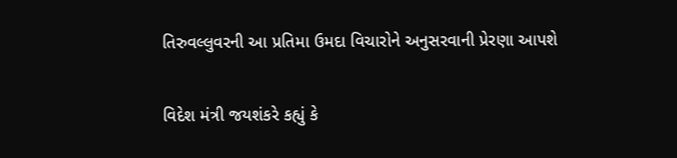તિરુવલ્લુવરની આ પ્રતિમા ઉમદા વિચારોને અનુસરવાની પ્રેરણા આપશે

વિદેશ મંત્રી જયશંકરે કહ્યું કે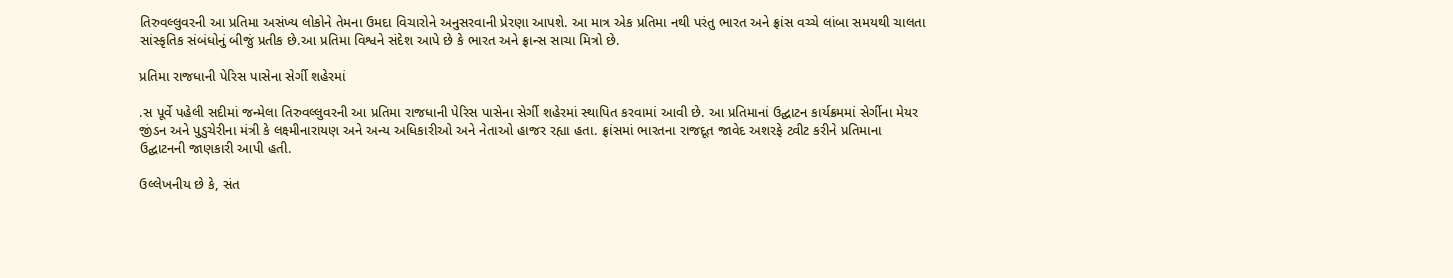તિરુવલ્લુવરની આ પ્રતિમા અસંખ્ય લોકોને તેમના ઉમદા વિચારોને અનુસરવાની પ્રેરણા આપશે. આ માત્ર એક પ્રતિમા નથી પરંતુ ભારત અને ફ્રાંસ વચ્ચે લાંબા સમયથી ચાલતા સાંસ્કૃતિક સંબંધોનું બીજું પ્રતીક છે.આ પ્રતિમા વિશ્વને સંદેશ આપે છે કે ભારત અને ફ્રાન્સ સાચા મિત્રો છે.

પ્રતિમા રાજધાની પેરિસ પાસેના સેર્ગી શહેરમાં

.સ પૂર્વે પહેલી સદીમાં જન્મેલા તિરુવલ્લુવરની આ પ્રતિમા રાજધાની પેરિસ પાસેના સેર્ગી શહેરમાં સ્થાપિત કરવામાં આવી છે. આ પ્રતિમાનાં ઉદ્ઘાટન કાર્યક્રમમાં સેર્ગીના મેયર જીંડન અને પુડુચેરીના મંત્રી કે લક્ષ્મીનારાયણ અને અન્ય અધિકારીઓ અને નેતાઓ હાજર રહ્યા હતા. ફ્રાંસમાં ભારતના રાજદૂત જાવેદ અશરફે ટ્વીટ કરીને પ્રતિમાના ઉદ્ઘાટનની જાણકારી આપી હતી.

ઉલ્લેખનીય છે કે, સંત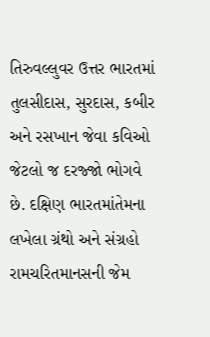તિરુવલ્લુવર ઉત્તર ભારતમાં તુલસીદાસ, સુરદાસ, કબીર અને રસખાન જેવા કવિઓ જેટલો જ દરજ્જો ભોગવે છે. દક્ષિણ ભારતમાંતેમના લખેલા ગ્રંથો અને સંગ્રહો રામચરિતમાનસની જેમ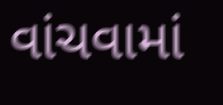વાંચવામાં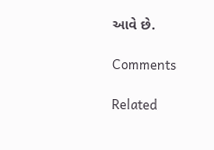આવે છે.

Comments

Related